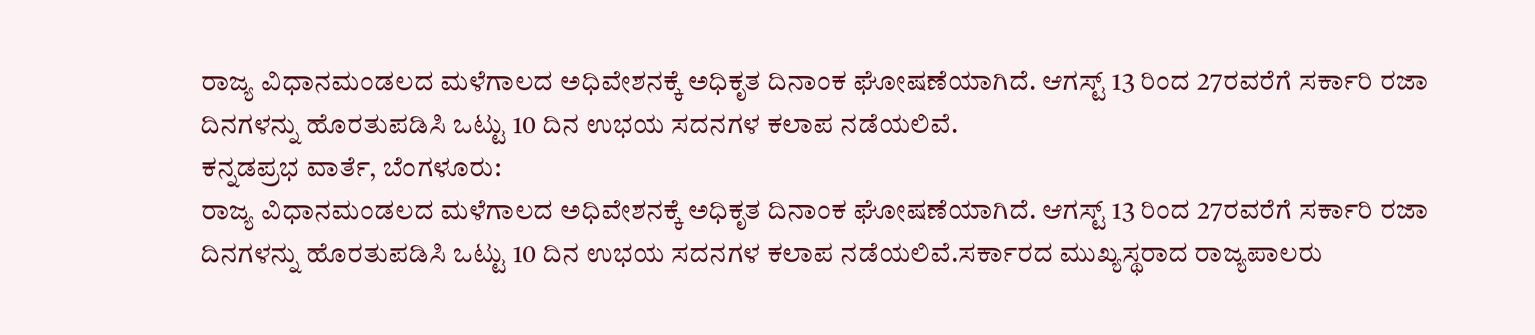ರಾಜ್ಯ ವಿಧಾನಮಂಡಲದ ಮಳೆಗಾಲದ ಅಧಿವೇಶನಕ್ಕೆ ಅಧಿಕೃತ ದಿನಾಂಕ ಘೋಷಣೆಯಾಗಿದೆ. ಆಗಸ್ಟ್ 13 ರಿಂದ 27ರವರೆಗೆ ಸರ್ಕಾರಿ ರಜಾ ದಿನಗಳನ್ನು ಹೊರತುಪಡಿಸಿ ಒಟ್ಟು 10 ದಿನ ಉಭಯ ಸದನಗಳ ಕಲಾಪ ನಡೆಯಲಿವೆ.
ಕನ್ನಡಪ್ರಭ ವಾರ್ತೆ, ಬೆಂಗಳೂರು:
ರಾಜ್ಯ ವಿಧಾನಮಂಡಲದ ಮಳೆಗಾಲದ ಅಧಿವೇಶನಕ್ಕೆ ಅಧಿಕೃತ ದಿನಾಂಕ ಘೋಷಣೆಯಾಗಿದೆ. ಆಗಸ್ಟ್ 13 ರಿಂದ 27ರವರೆಗೆ ಸರ್ಕಾರಿ ರಜಾ ದಿನಗಳನ್ನು ಹೊರತುಪಡಿಸಿ ಒಟ್ಟು 10 ದಿನ ಉಭಯ ಸದನಗಳ ಕಲಾಪ ನಡೆಯಲಿವೆ.ಸರ್ಕಾರದ ಮುಖ್ಯಸ್ಥರಾದ ರಾಜ್ಯಪಾಲರು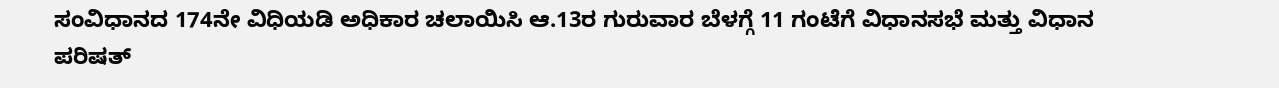ಸಂವಿಧಾನದ 174ನೇ ವಿಧಿಯಡಿ ಅಧಿಕಾರ ಚಲಾಯಿಸಿ ಆ.13ರ ಗುರುವಾರ ಬೆಳಗ್ಗೆ 11 ಗಂಟೆಗೆ ವಿಧಾನಸಭೆ ಮತ್ತು ವಿಧಾನ ಪರಿಷತ್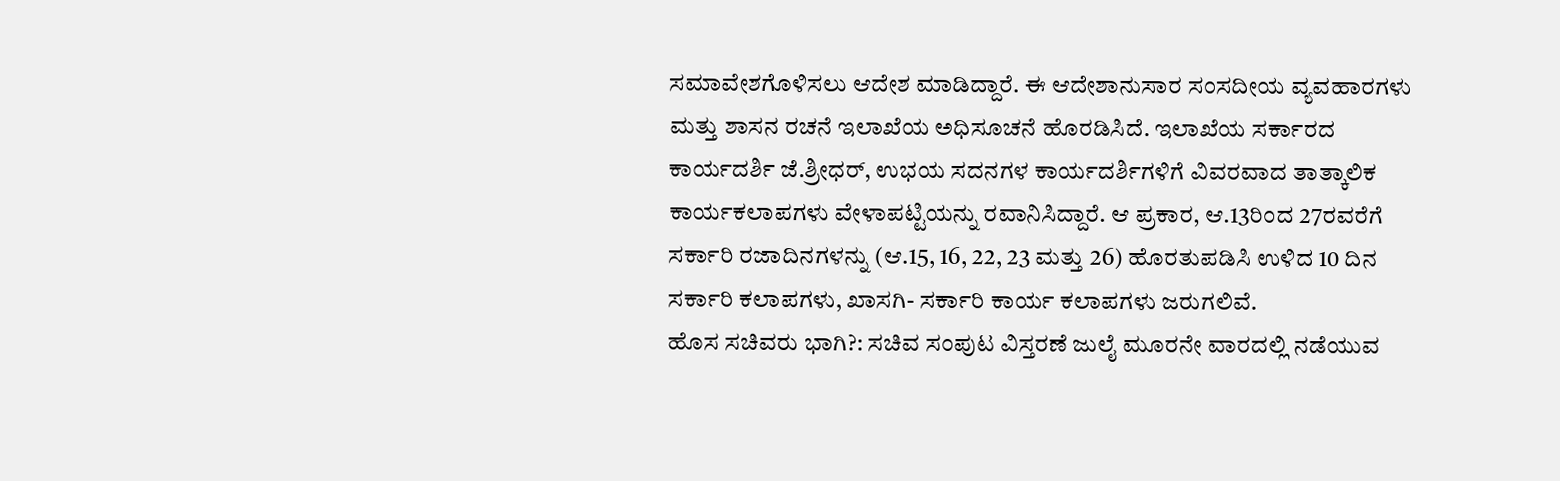ಸಮಾವೇಶಗೊಳಿಸಲು ಆದೇಶ ಮಾಡಿದ್ದಾರೆ. ಈ ಆದೇಶಾನುಸಾರ ಸಂಸದೀಯ ವ್ಯವಹಾರಗಳು ಮತ್ತು ಶಾಸನ ರಚನೆ ಇಲಾಖೆಯ ಅಧಿಸೂಚನೆ ಹೊರಡಿಸಿದೆ. ಇಲಾಖೆಯ ಸರ್ಕಾರದ ಕಾರ್ಯದರ್ಶಿ ಜೆ.ಶ್ರೀಧರ್, ಉಭಯ ಸದನಗಳ ಕಾರ್ಯದರ್ಶಿಗಳಿಗೆ ವಿವರವಾದ ತಾತ್ಕಾಲಿಕ ಕಾರ್ಯಕಲಾಪಗಳು ವೇಳಾಪಟ್ಟಿಯನ್ನು ರವಾನಿಸಿದ್ದಾರೆ. ಆ ಪ್ರಕಾರ, ಆ.13ರಿಂದ 27ರವರೆಗೆ ಸರ್ಕಾರಿ ರಜಾದಿನಗಳನ್ನು (ಆ.15, 16, 22, 23 ಮತ್ತು 26) ಹೊರತುಪಡಿಸಿ ಉಳಿದ 10 ದಿನ ಸರ್ಕಾರಿ ಕಲಾಪಗಳು, ಖಾಸಗಿ- ಸರ್ಕಾರಿ ಕಾರ್ಯ ಕಲಾಪಗಳು ಜರುಗಲಿವೆ.
ಹೊಸ ಸಚಿವರು ಭಾಗಿ?: ಸಚಿವ ಸಂಪುಟ ವಿಸ್ತರಣೆ ಜುಲೈ ಮೂರನೇ ವಾರದಲ್ಲಿ ನಡೆಯುವ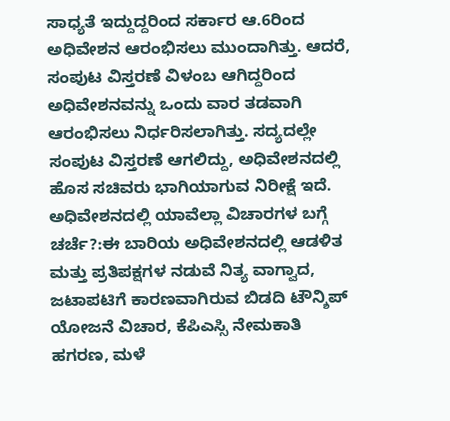ಸಾಧ್ಯತೆ ಇದ್ದುದ್ದರಿಂದ ಸರ್ಕಾರ ಆ.6ರಿಂದ ಅಧಿವೇಶನ ಆರಂಭಿಸಲು ಮುಂದಾಗಿತ್ತು. ಆದರೆ, ಸಂಪುಟ ವಿಸ್ತರಣೆ ವಿಳಂಬ ಆಗಿದ್ದರಿಂದ ಅಧಿವೇಶನವನ್ನು ಒಂದು ವಾರ ತಡವಾಗಿ ಆರಂಭಿಸಲು ನಿರ್ಧರಿಸಲಾಗಿತ್ತು. ಸದ್ಯದಲ್ಲೇ ಸಂಪುಟ ವಿಸ್ತರಣೆ ಆಗಲಿದ್ದು, ಅಧಿವೇಶನದಲ್ಲಿ ಹೊಸ ಸಚಿವರು ಭಾಗಿಯಾಗುವ ನಿರೀಕ್ಷೆ ಇದೆ. ಅಧಿವೇಶನದಲ್ಲಿ ಯಾವೆಲ್ಲಾ ವಿಚಾರಗಳ ಬಗ್ಗೆ ಚರ್ಚೆ?:ಈ ಬಾರಿಯ ಅಧಿವೇಶನದಲ್ಲಿ ಆಡಳಿತ ಮತ್ತು ಪ್ರತಿಪಕ್ಷಗಳ ನಡುವೆ ನಿತ್ಯ ವಾಗ್ವಾದ, ಜಟಾಪಟಿಗೆ ಕಾರಣವಾಗಿರುವ ಬಿಡದಿ ಟೌನ್ಶಿಪ್ ಯೋಜನೆ ವಿಚಾರ, ಕೆಪಿಎಸ್ಸಿ ನೇಮಕಾತಿ ಹಗರಣ, ಮಳೆ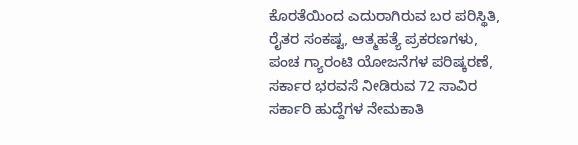ಕೊರತೆಯಿಂದ ಎದುರಾಗಿರುವ ಬರ ಪರಿಸ್ಥಿತಿ, ರೈತರ ಸಂಕಷ್ಟ, ಆತ್ಮಹತ್ಯೆ ಪ್ರಕರಣಗಳು, ಪಂಚ ಗ್ಯಾರಂಟಿ ಯೋಜನೆಗಳ ಪರಿಷ್ಕರಣೆ, ಸರ್ಕಾರ ಭರವಸೆ ನೀಡಿರುವ 72 ಸಾವಿರ ಸರ್ಕಾರಿ ಹುದ್ದೆಗಳ ನೇಮಕಾತಿ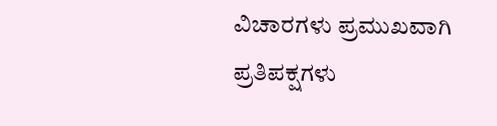ವಿಚಾರಗಳು ಪ್ರಮುಖವಾಗಿ ಪ್ರತಿಪಕ್ಷಗಳು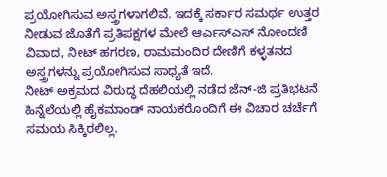ಪ್ರಯೋಗಿಸುವ ಅಸ್ತ್ರಗಳಾಗಲಿವೆ. ಇದಕ್ಕೆ ಸರ್ಕಾರ ಸಮರ್ಥ ಉತ್ತರ ನೀಡುವ ಜೊತೆಗೆ ಪ್ರತಿಪಕ್ಷಗಳ ಮೇಲೆ ಆರ್ಎಸ್ಎಸ್ ನೋಂದಣಿ ವಿವಾದ, ನೀಟ್ ಹಗರಣ, ರಾಮಮಂದಿರ ದೇಣಿಗೆ ಕಳ್ಳತನದ ಅಸ್ತ್ರಗಳನ್ನು ಪ್ರಯೋಗಿಸುವ ಸಾಧ್ಯತೆ ಇದೆ.
ನೀಟ್ ಅಕ್ರಮದ ವಿರುದ್ಧ ದೆಹಲಿಯಲ್ಲಿ ನಡೆದ ಜೆನ್-ಜಿ ಪ್ರತಿಭಟನೆ ಹಿನ್ನೆಲೆಯಲ್ಲಿ ಹೈಕಮಾಂಡ್ ನಾಯಕರೊಂದಿಗೆ ಈ ವಿಚಾರ ಚರ್ಚೆಗೆ ಸಮಯ ಸಿಕ್ಕಿರಲಿಲ್ಲ.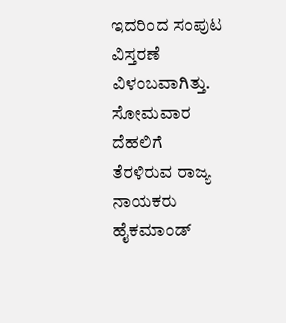ಇದರಿಂದ ಸಂಪುಟ ವಿಸ್ತರಣೆ ವಿಳಂಬವಾಗಿತ್ತು. ಸೋಮವಾರ ದೆಹಲಿಗೆ ತೆರಳಿರುವ ರಾಜ್ಯ ನಾಯಕರು ಹೈಕಮಾಂಡ್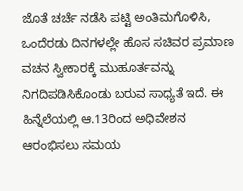ಜೊತೆ ಚರ್ಚೆ ನಡೆಸಿ ಪಟ್ಟಿ ಅಂತಿಮಗೊಳಿಸಿ, ಒಂದೆರಡು ದಿನಗಳಲ್ಲೇ ಹೊಸ ಸಚಿವರ ಪ್ರಮಾಣ ವಚನ ಸ್ವೀಕಾರಕ್ಕೆ ಮುಹೂರ್ತವನ್ನು ನಿಗದಿಪಡಿಸಿಕೊಂಡು ಬರುವ ಸಾಧ್ಯತೆ ಇದೆ. ಈ ಹಿನ್ನೆಲೆಯಲ್ಲಿ ಆ.13ರಿಂದ ಅಧಿವೇಶನ ಆರಂಭಿಸಲು ಸಮಯ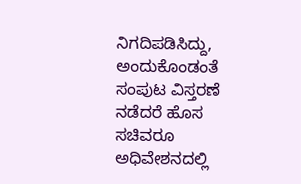ನಿಗದಿಪಡಿಸಿದ್ದು, ಅಂದುಕೊಂಡಂತೆ ಸಂಪುಟ ವಿಸ್ತರಣೆ ನಡೆದರೆ ಹೊಸ ಸಚಿವರೂ ಅಧಿವೇಶನದಲ್ಲಿ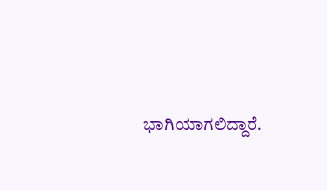ಭಾಗಿಯಾಗಲಿದ್ದಾರೆ.